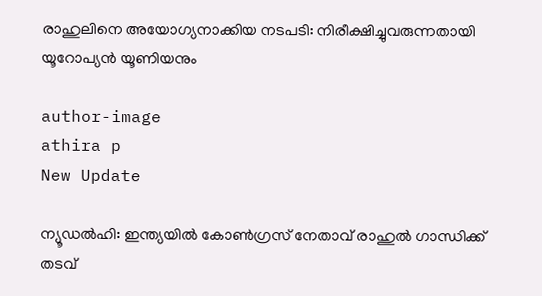രാഹുലിനെ അയോഗ്യനാക്കിയ നടപടി: നിരീക്ഷിച്ചുവരുന്നതായി യൂറോപ്യന്‍ യൂണിയനും

author-image
athira p
New Update

ന്യൂഡല്‍ഹി: ഇന്ത്യയില്‍ കോണ്‍ഗ്രസ് നേതാവ് രാഹുല്‍ ഗാന്ധിക്ക് തടവ്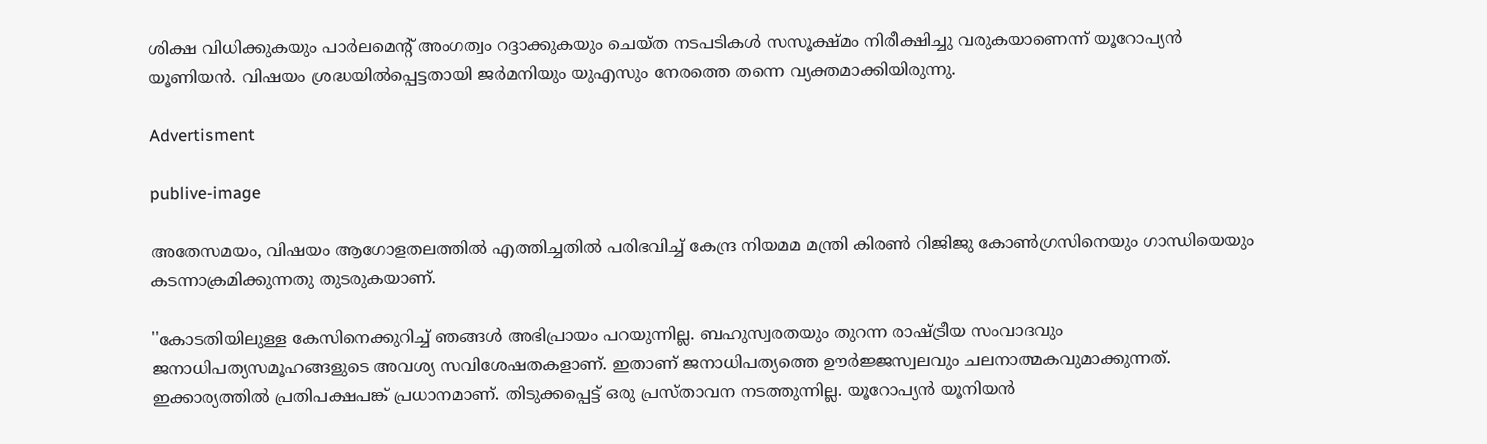ശിക്ഷ വിധിക്കുകയും പാര്‍ലമെന്റ് അംഗത്വം റദ്ദാക്കുകയും ചെയ്ത നടപടികള്‍ സസൂക്ഷ്മം നിരീക്ഷിച്ചു വരുകയാണെന്ന് യൂറോപ്യന്‍ യൂണിയന്‍. വിഷയം ശ്രദ്ധയില്‍പ്പെട്ടതായി ജര്‍മനിയും യുഎസും നേരത്തെ തന്നെ വ്യക്തമാക്കിയിരുന്നു.

Advertisment

publive-image

അതേസമയം, വിഷയം ആഗോളതലത്തില്‍ എത്തിച്ചതില്‍ പരിഭവിച്ച് കേന്ദ്ര നിയമമ മന്ത്രി കിരണ്‍ റിജിജു കോണ്‍ഗ്രസിനെയും ഗാന്ധിയെയും കടന്നാക്രമിക്കുന്നതു തുടരുകയാണ്.

''കോടതിയിലുള്ള കേസിനെക്കുറിച്ച് ഞങ്ങള്‍ അഭിപ്രായം പറയുന്നില്ല. ബഹുസ്വരതയും തുറന്ന രാഷ്ട്രീയ സംവാദവും ജനാധിപത്യസമൂഹങ്ങളുടെ അവശ്യ സവിശേഷതകളാണ്. ഇതാണ് ജനാധിപത്യത്തെ ഊര്‍ജ്ജസ്വലവും ചലനാത്മകവുമാക്കുന്നത്. ഇക്കാര്യത്തില്‍ പ്രതിപക്ഷപങ്ക് പ്രധാനമാണ്. തിടുക്കപ്പെട്ട് ഒരു പ്രസ്താവന നടത്തുന്നില്ല. യൂറോപ്യന്‍ യൂനിയന്‍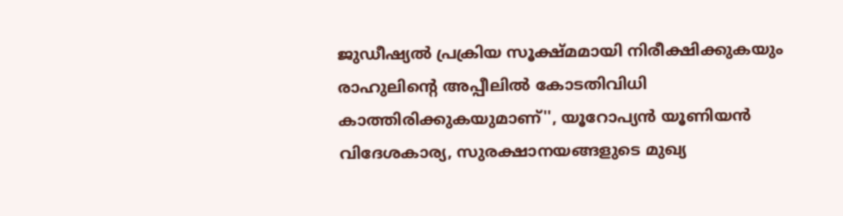ജുഡീഷ്യല്‍ പ്രക്രിയ സൂക്ഷ്മമായി നിരീക്ഷിക്കുകയും രാഹുലിന്റെ അപ്പീലില്‍ കോടതിവിധി കാത്തിരിക്കുകയുമാണ്'', യൂറോപ്യന്‍ യൂണിയന്‍ വിദേശകാര്യ, സുരക്ഷാനയങ്ങളുടെ മുഖ്യ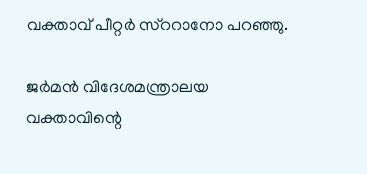വക്താവ് പീറ്റര്‍ സ്ററാനോ പറഞ്ഞു.

ജര്‍മന്‍ വിദേശമന്ത്രാലയ വക്താവിന്റെ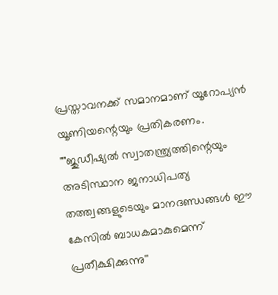പ്രസ്താവനക്ക് സമാനമാണ് യൂറോപ്യന്‍ യൂണിയന്റെയും പ്രതികരണം. ""ജുഡീഷ്യല്‍ സ്വാതന്ത്ര്യത്തിന്റെയും അടിസ്ഥാന ജനാധിപത്യ തത്ത്വങ്ങളുടെയും മാനദണ്ഡങ്ങള്‍ ഈ കേസില്‍ ബാധകമാകുമെന്ന് പ്രതീക്ഷിക്കുന്നു''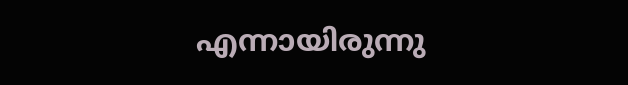എന്നായിരുന്നു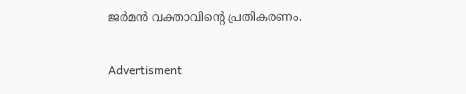ജര്‍മന്‍ വക്താവിന്റെ പ്രതികരണം.

Advertisment